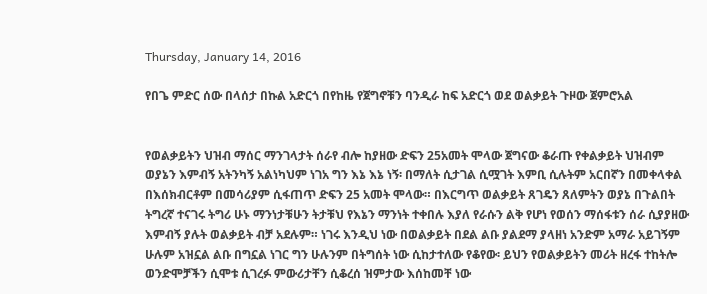Thursday, January 14, 2016

የበጌ ምድር ሰው በላሰታ በኩል አድርጎ በየከዜ የጀግኖቹን ባንዲራ ከፍ አድርጎ ወደ ወልቃይት ጉዞው ጀምሮአል


የወልቃይትን ህዝብ ማሰር ማንገላታት ሰራየ ብሎ ከያዘው ድፍን 25አመት ሞላው ጀግናው ቆራጡ የቀልቃይት ህዝብም ወያኔን እምብኝ አትንካኝ አልነካህም ነገአ ግን እኔ እኔ ነኝ፡ በማለት ሲታገል ሲሟገት እምቢ ሲሉትም አርበኛን በመቀላቀል በእሰክብርቶም በመሳሪያም ሲፋጠጥ ድፍን 25 አመት ሞላው። በእርግጥ ወልቃይት ጸገዴን ጸለምትን ወያኔ በጉልበት ትግረኛ ተናገሩ ትግሪ ሁኑ ማንነታቹሁን ትታቹህ የእኔን ማንነት ተቀበሉ እያለ የራሱን ልቅ የሆነ የወሰን ማሰፋቱን ሰራ ሲያያዘው እምብኝ ያሉት ወልቃይት ብቻ አደሉም። ነገሩ እንዲህ ነው በወልቃይት በደል ልቡ ያልደማ ያላዘነ አንድም አማራ አይገኝም ሁሉም አዝኗል ልቡ በግኗል ነገር ግን ሁሉንም በትግሰት ነው ሲከታተለው የቆየው፡ ይህን የወልቃይትን መሪት ዘረፋ ተከትሎ ወንድሞቻችን ሲሞቱ ሲገረፉ ምውሪታቸን ሲቆረሰ ዝምታው እሰከመቸ ነው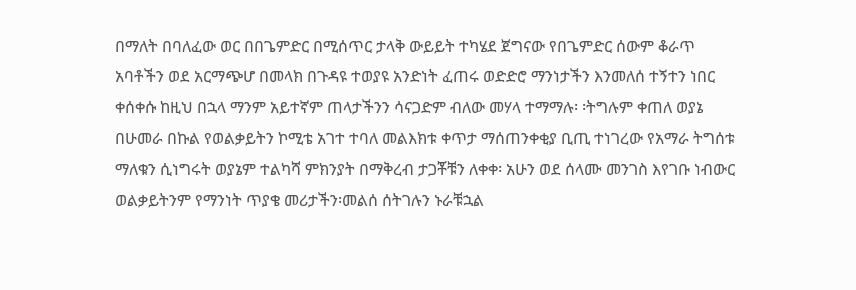በማለት በባለፈው ወር በበጌምድር በሚሰጥር ታላቅ ውይይት ተካሄደ ጀግናው የበጌምድር ሰውም ቆራጥ አባቶችን ወደ አርማጭሆ በመላክ በጉዳዩ ተወያዩ አንድነት ፈጠሩ ወድድሮ ማንነታችን እንመለሰ ተኝተን ነበር ቀሰቀሱ ከዚህ በኋላ ማንም አይተኛም ጠላታችንን ሳናጋድም ብለው መሃላ ተማማሉ፡ ፡ትግሉም ቀጠለ ወያኔ በሁመራ በኩል የወልቃይትን ኮሚቴ አገተ ተባለ መልእክቱ ቀጥታ ማሰጠንቀቂያ ቢጢ ተነገረው የአማራ ትግሰቱ ማለቁን ሲነግሩት ወያኔም ተልካሻ ምክንያት በማቅረብ ታጋቾቹን ለቀቀ፡ አሁን ወደ ሰላሙ መንገስ እየገቡ ነብውር ወልቃይትንም የማንነት ጥያቄ መሪታችን፡መልሰ ሰትገሉን ኑራቹኋል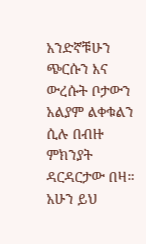አንድኛቹሁን ጭርሱን እና ውረሱት ቦታውን አልያም ልቀቁልን ሲሉ በብዙ ምክንያት ዳርዳርታው በዛ። አሁን ይህ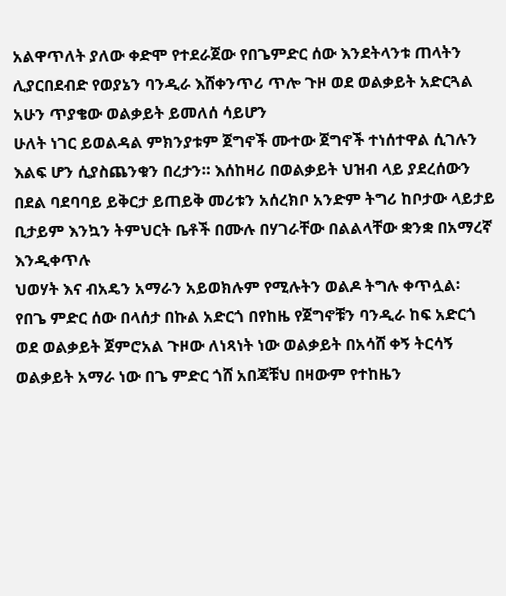አልዋጥለት ያለው ቀድሞ የተደራጀው የበጌምድር ሰው እንደትላንቱ ጠላትን ሊያርበደብድ የወያኔን ባንዲራ እሸቀንጥሪ ጥሎ ጉዞ ወደ ወልቃይት አድርጓል አሁን ጥያቄው ወልቃይት ይመለሰ ሳይሆን
ሁለት ነገር ይወልዳል ምክንያቱም ጀግኖች ሙተው ጀግኖች ተነሰተዋል ሲገሉን እልፍ ሆን ሲያስጨንቁን በረታን። እሰከዛሪ በወልቃይት ህዝብ ላይ ያደረሰውን በደል ባደባባይ ይቅርታ ይጠይቅ መሪቱን አሰረክቦ አንድም ትግሪ ከቦታው ላይታይ ቢታይም እንኳን ትምህርት ቤቶች በሙሉ በሃገራቸው በልልላቸው ቋንቋ በአማረኛ እንዲቀጥሉ
ህወሃት እና ብአዴን አማራን አይወክሉም የሚሉትን ወልዶ ትግሉ ቀጥሏል፡
የበጌ ምድር ሰው በላሰታ በኩል አድርጎ በየከዜ የጀግኖቹን ባንዲራ ከፍ አድርጎ ወደ ወልቃይት ጀምሮአል ጉዞው ለነጻነት ነው ወልቃይት በአሳሸ ቀኝ ትርሳኝ
ወልቃይት አማራ ነው በጌ ምድር ጎሸ አበጃቹህ በዛውም የተከዜን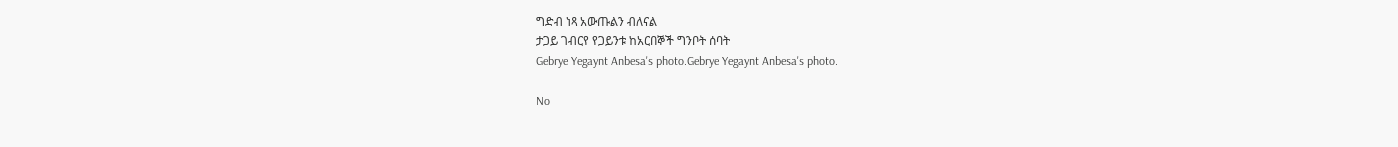ግድብ ነጻ አውጡልን ብለናል
ታጋይ ገብርየ የጋይንቱ ከአርበኞች ግንቦት ሰባት
Gebrye Yegaynt Anbesa's photo.Gebrye Yegaynt Anbesa's photo.

No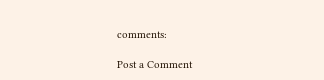comments:

Post a Comment